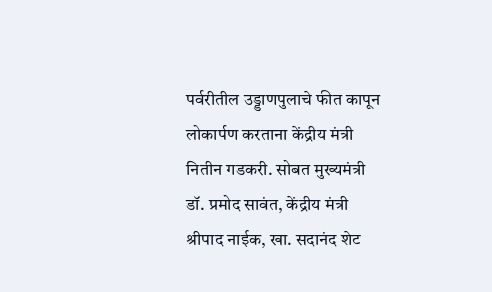पर्वरीतील उड्डाणपुलाचे फीत कापून लोकार्पण करताना केंद्रीय मंत्री नितीन गडकरी. सोबत मुख्यमंत्री डॉ. प्रमोद सावंत, केंद्रीय मंत्री श्रीपाद नाईक, खा. सदानंद शेट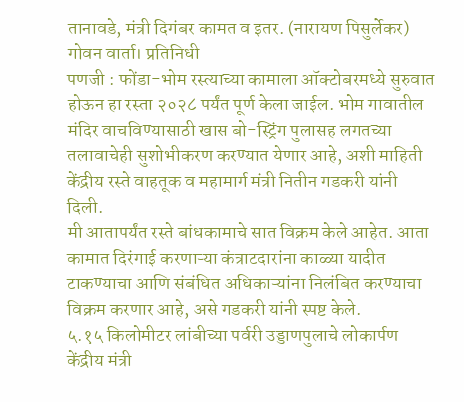तानावडे, मंत्री दिगंबर कामत व इतर. (नारायण पिसुर्लेकर)
गोवन वार्ता। प्रतिनिधी
पणजी : फोंडा-भोम रस्त्याच्या कामाला ऑक्टोबरमध्ये सुरुवात होऊन हा रस्ता २०२८ पर्यंत पूर्ण केला जाईल. भोम गावातील मंदिर वाचविण्यासाठी खास बो-स्ट्रिंग पुलासह लगतच्या तलावाचेही सुशोभीकरण करण्यात येणार आहे, अशी माहिती केंद्रीय रस्ते वाहतूक व महामार्ग मंत्री नितीन गडकरी यांनी दिली.
मी आतापर्यंत रस्ते बांधकामाचे सात विक्रम केले आहेत. आता कामात दिरंगाई करणाऱ्या कंत्राटदारांना काळ्या यादीत टाकण्याचा आणि संबंधित अधिकाऱ्यांना निलंबित करण्याचा विक्रम करणार आहे, असे गडकरी यांनी स्पष्ट केले.
५.१५ किलोमीटर लांबीच्या पर्वरी उड्डाणपुलाचे लोकार्पण केंद्रीय मंत्री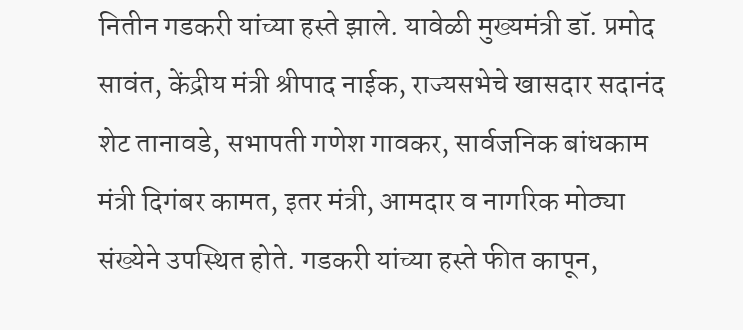नितीन गडकरी यांच्या हस्ते झाले. यावेळी मुख्यमंत्री डॉ. प्रमोद सावंत, केंद्रीय मंत्री श्रीपाद नाईक, राज्यसभेचे खासदार सदानंद शेट तानावडे, सभापती गणेश गावकर, सार्वजनिक बांधकाम मंत्री दिगंबर कामत, इतर मंत्री, आमदार व नागरिक मोठ्या संख्येने उपस्थित होते. गडकरी यांच्या हस्ते फीत कापून,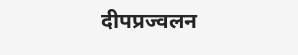दीपप्रज्वलन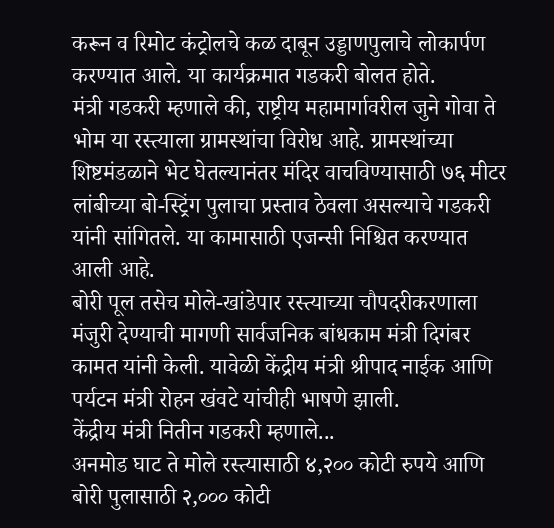करून व रिमोट कंट्रोलचे कळ दाबून उड्डाणपुलाचे लोकार्पण करण्यात आले. या कार्यक्रमात गडकरी बोलत होते.
मंत्री गडकरी म्हणाले की, राष्ट्रीय महामार्गावरील जुने गोवा ते भोम या रस्त्याला ग्रामस्थांचा विरोध आहे. ग्रामस्थांच्या शिष्टमंडळाने भेट घेतल्यानंतर मंदिर वाचविण्यासाठी ७६ मीटर लांबीच्या बो-स्ट्रिंग पुलाचा प्रस्ताव ठेवला असल्याचे गडकरी यांनी सांगितले. या कामासाठी एजन्सी निश्चित करण्यात आली आहे.
बोरी पूल तसेच मोले-खांडेपार रस्त्याच्या चौपदरीकरणाला मंजुरी देण्याची मागणी सार्वजनिक बांधकाम मंत्री दिगंबर कामत यांनी केली. यावेळी केंद्रीय मंत्री श्रीपाद नाईक आणि पर्यटन मंत्री रोहन खंवटे यांचीही भाषणे झाली.
केंद्रीय मंत्री नितीन गडकरी म्हणाले...
अनमोड घाट ते मोले रस्त्यासाठी ४,२०० कोटी रुपये आणि बोरी पुलासाठी २,००० कोटी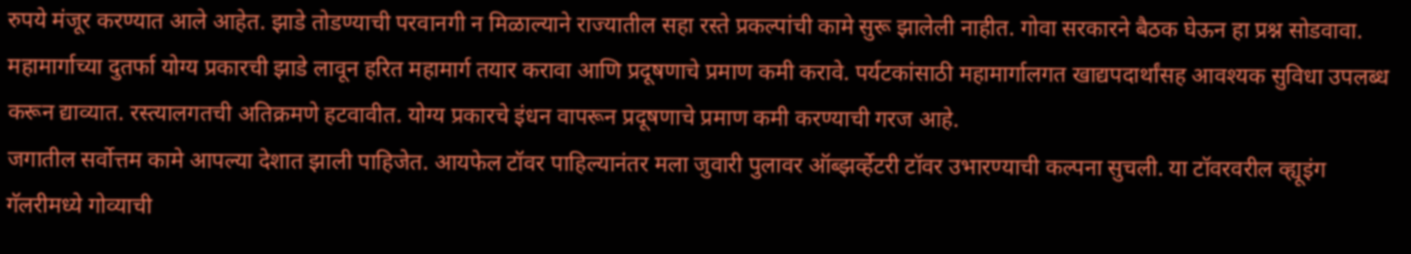रुपये मंजूर करण्यात आले आहेत. झाडे तोडण्याची परवानगी न मिळाल्याने राज्यातील सहा रस्ते प्रकल्पांची कामे सुरू झालेली नाहीत. गोवा सरकारने बैठक घेऊन हा प्रश्न सोडवावा.
महामार्गाच्या दुतर्फा योग्य प्रकारची झाडे लावून हरित महामार्ग तयार करावा आणि प्रदूषणाचे प्रमाण कमी करावे. पर्यटकांसाठी महामार्गालगत खाद्यपदार्थांसह आवश्यक सुविधा उपलब्ध करून द्याव्यात. रस्त्यालगतची अतिक्रमणे हटवावीत. योग्य प्रकारचे इंधन वापरून प्रदूषणाचे प्रमाण कमी करण्याची गरज आहे.
जगातील सर्वोत्तम कामे आपल्या देशात झाली पाहिजेत. आयफेल टॉवर पाहिल्यानंतर मला जुवारी पुलावर ऑब्झर्व्हेटरी टॉवर उभारण्याची कल्पना सुचली. या टॉवरवरील व्ह्यूइंग गॅलरीमध्ये गोव्याची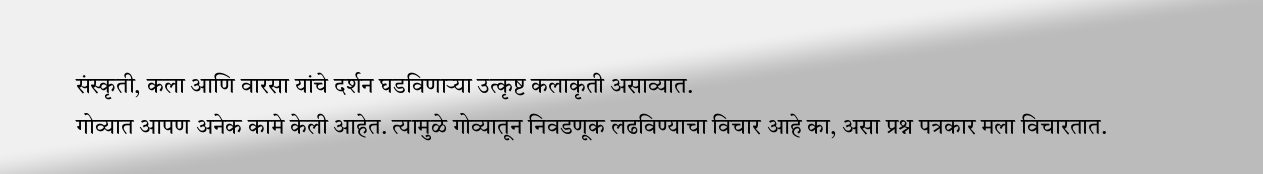संस्कृती, कला आणि वारसा यांचे दर्शन घडविणाऱ्या उत्कृष्ट कलाकृती असाव्यात.
गोव्यात आपण अनेक कामे केली आहेत. त्यामुळे गोव्यातून निवडणूक लढविण्याचा विचार आहे का, असा प्रश्न पत्रकार मला विचारतात.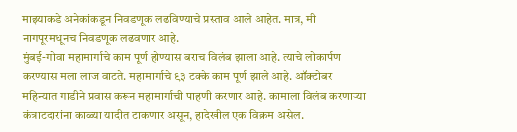माझ्याकडे अनेकांकडून निवडणूक लढविण्याचे प्रस्ताव आले आहेत. मात्र, मी नागपूरमधूनच निवडणूक लढवणार आहे.
मुंबई-गोवा महामार्गाचे काम पूर्ण होण्यास बराच विलंब झाला आहे. त्याचे लोकार्पण करण्यास मला लाज वाटते. महामार्गाचे ९३ टक्के काम पूर्ण झाले आहे. ऑक्टोबर महिन्यात गाडीने प्रवास करून महामार्गाची पाहणी करणार आहे. कामाला विलंब करणाऱ्या कंत्राटदारांना काळ्या यादीत टाकणार असून, हादेखील एक विक्रम असेल.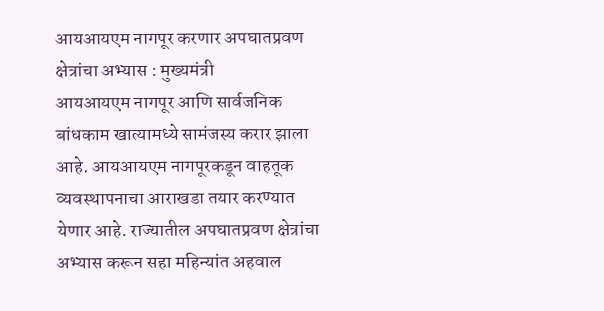आयआयएम नागपूर करणार अपघातप्रवण क्षेत्रांचा अभ्यास : मुख्यमंत्री
आयआयएम नागपूर आणि सार्वजनिक बांधकाम खात्यामध्ये सामंजस्य करार झाला आहे. आयआयएम नागपूरकडून वाहतूक व्यवस्थापनाचा आराखडा तयार करण्यात येणार आहे. राज्यातील अपघातप्रवण क्षेत्रांचा अभ्यास करून सहा महिन्यांत अहवाल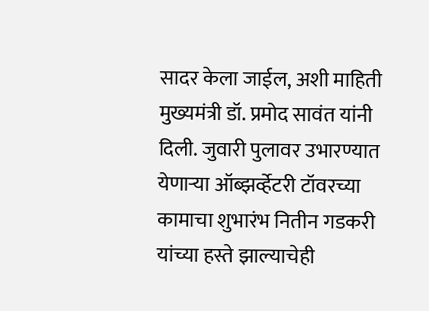सादर केला जाईल, अशी माहिती मुख्यमंत्री डॉ. प्रमोद सावंत यांनी दिली. जुवारी पुलावर उभारण्यात येणाऱ्या ऑब्झर्व्हेटरी टॉवरच्या कामाचा शुभारंभ नितीन गडकरी यांच्या हस्ते झाल्याचेही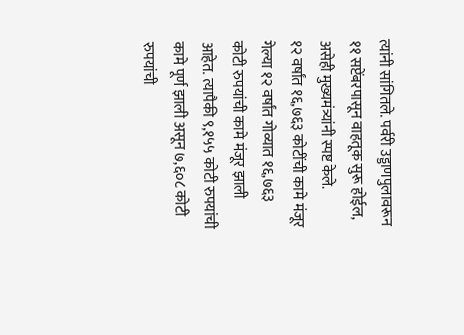त्यांनी सांगितले. पर्वरी उड्डाणपुलावरून ११ सप्टेंबरपासून वाहतूक सुरू होईल, असेही मुख्यमंत्र्यांनी स्पष्ट केले.
१२ वर्षांत १६,७६३ कोटींची कामे मंजूर
गेल्या १२ वर्षांत गोव्यात १६,७६३ कोटी रुपयांची कामे मंजूर झाली आहेत. त्यापैकी ९,१५५ कोटी रुपयांची कामे पूर्ण झाली असून ७,६०८ कोटी रुपयांची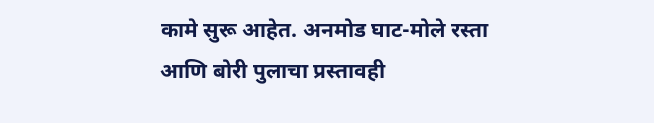कामे सुरू आहेत. अनमोड घाट-मोले रस्ता आणि बोरी पुलाचा प्रस्तावही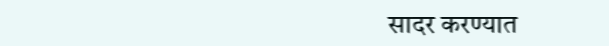सादर करण्यात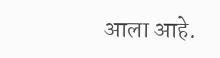आला आहे.